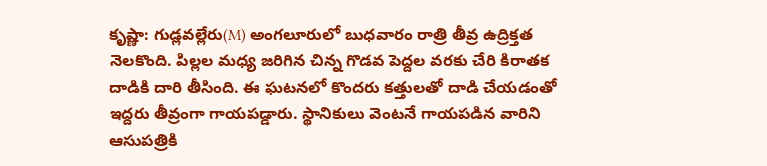కృష్ణా: గుడ్లవల్లేరు(M) అంగలూరులో బుధవారం రాత్రి తీవ్ర ఉద్రిక్తత నెలకొంది. పిల్లల మధ్య జరిగిన చిన్న గొడవ పెద్దల వరకు చేరి కిరాతక దాడికి దారి తీసింది. ఈ ఘటనలో కొందరు కత్తులతో దాడి చేయడంతో ఇద్దరు తీవ్రంగా గాయపడ్డారు. స్థానికులు వెంటనే గాయపడిన వారిని ఆసుపత్రికి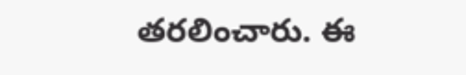తరలించారు. ఈ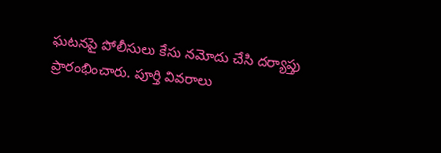ఘటనపై పోలీసులు కేసు నమోదు చేసి దర్యాప్తు ప్రారంభించారు. పూర్తి వివరాలు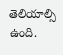తెలియాల్సి ఉంది.